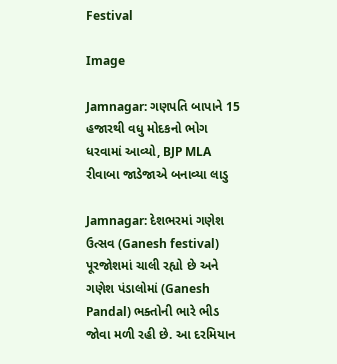Festival

Image

Jamnagar: ગણપતિ બાપાને 15 હજારથી વધુ મોદકનો ભોગ ધરવામાં આવ્યો, BJP MLA રીવાબા જાડેજાએ બનાવ્યા લાડુ

Jamnagar: દેશભરમાં ગણેશ ઉત્સવ (Ganesh festival) પૂરજોશમાં ચાલી રહ્યો છે અને ગણેશ પંડાલોમાં (Ganesh Pandal) ભક્તોની ભારે ભીડ જોવા મળી રહી છે. આ દરમિયાન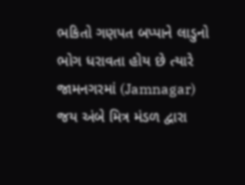ભકિતો ગણપત બપ્પાને લાડુનો ભોગ ધરાવતા હોય છે ત્યારે જામનગરમાં (Jamnagar) જય અંબે મિત્ર મંડળ દ્વારા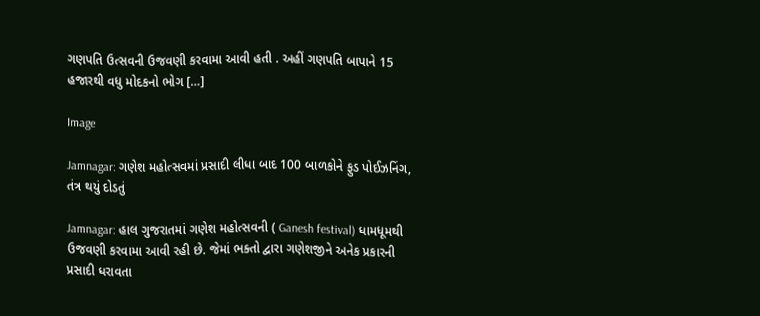ગણપતિ ઉત્સવની ઉજવણી કરવામા આવી હતી . અહીં ગણપતિ બાપાને 15 હજારથી વધુ મોદકનો ભોગ […]

Image

Jamnagar: ગણેશ મહોત્સવમાં પ્રસાદી લીધા બાદ 100 બાળકોને ફુડ પોઈઝનિંગ, તંત્ર થયું દોડતું

Jamnagar: હાલ ગુજરાતમાં ગણેશ મહોત્સવની ( Ganesh festival) ધામધૂમથી ઉજવણી કરવામા આવી રહી છે. જેમાં ભક્તો દ્વારા ગણેશજીને અનેક પ્રકારની પ્રસાદી ધરાવતા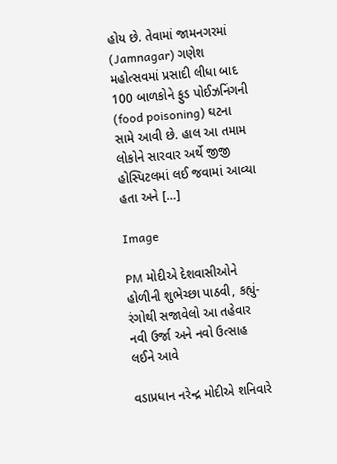હોય છે. તેવામાં જામનગરમાં (Jamnagar) ગણેશ મહોત્સવમાં પ્રસાદી લીધા બાદ 100 બાળકોને ફુડ પોઈઝનિંગની (food poisoning) ઘટના સામે આવી છે. હાલ આ તમામ લોકોને સારવાર અર્થે જીજી હોસ્પિટલમાં લઈ જવામાં આવ્યા હતા અને […]

Image

PM મોદીએ દેશવાસીઓને હોળીની શુભેચ્છા પાઠવી, કહ્યું- રંગોથી સજાવેલો આ તહેવાર નવી ઉર્જા અને નવો ઉત્સાહ લઈને આવે

વડાપ્રધાન નરેન્દ્ર મોદીએ શનિવારે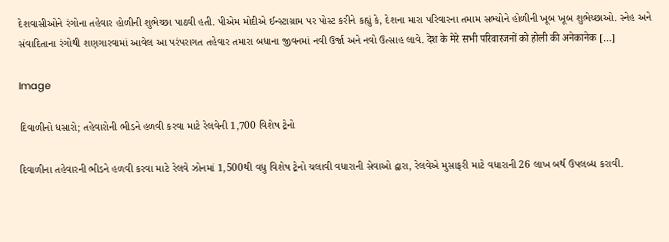દેશવાસીઓને રંગોના તહેવાર હોળીની શુભેચ્છા પાઠવી હતી. પીએમ મોદીએ ઈન્સ્ટાગ્રામ પર પોસ્ટ કરીને કહ્યું કે, દેશના મારા પરિવારના તમામ સભ્યોને હોળીની ખૂબ ખૂબ શુભેચ્છાઓ. સ્નેહ અને સંવાદિતાના રંગોથી શણગારવામાં આવેલ આ પરંપરાગત તહેવાર તમારા બધાના જીવનમાં નવી ઉર્જા અને નવો ઉત્સાહ લાવે. देश के मेरे सभी परिवारजनों को होली की अनेकानेक […]

Image

દિવાળીનો ધસારો; તહેવારોની ભીડને હળવી કરવા માટે રેલવેની 1,700 વિશેષ ટ્રેનો

દિવાળીના તહેવારની ભીડને હળવી કરવા માટે રેલવે ઝોનમાં 1,500થી વધુ વિશેષ ટ્રેનો ચલાવી વધારાની સેવાઓ દ્વારા, રેલવેએ મુસાફરી માટે વધારાની 26 લાખ બર્થ ઉપલબ્ધ કરાવી.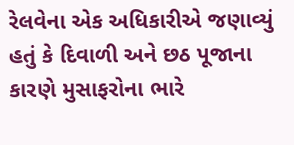રેલવેના એક અધિકારીએ જણાવ્યું હતું કે દિવાળી અને છઠ પૂજાના કારણે મુસાફરોના ભારે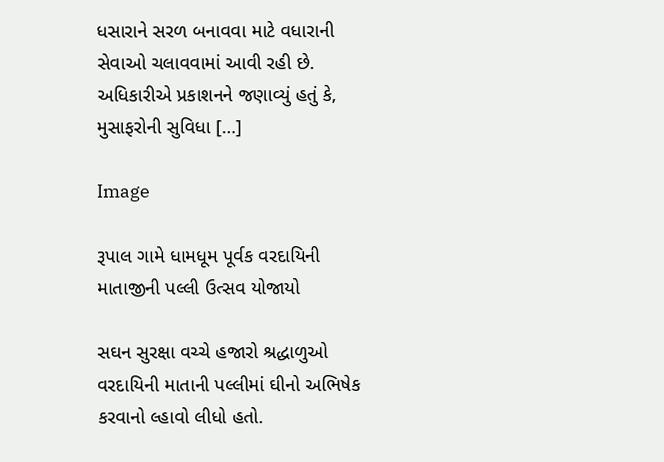ધસારાને સરળ બનાવવા માટે વધારાની સેવાઓ ચલાવવામાં આવી રહી છે. અધિકારીએ પ્રકાશનને જણાવ્યું હતું કે, મુસાફરોની સુવિધા […]

Image

રૂપાલ ગામે ધામધૂમ પૂર્વક વરદાયિની માતાજીની પલ્લી ઉત્સવ યોજાયો

સઘન સુરક્ષા વચ્ચે હજારો શ્રદ્ધાળુઓ વરદાયિની માતાની પલ્લીમાં ઘીનો અભિષેક કરવાનો લ્હાવો લીધો હતો.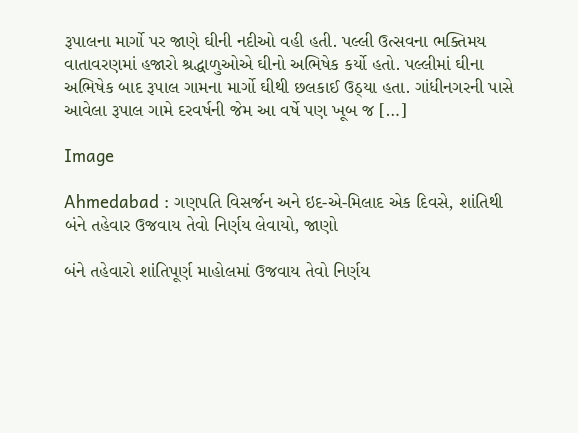રૂપાલના માર્ગો પર જાણે ઘીની નદીઓ વહી હતી. પલ્લી ઉત્સવના ભક્તિમય વાતાવરણમાં હજારો શ્રદ્ધાળુઓએ ઘીનો અભિષેક કર્યો હતો. પલ્લીમાં ઘીના અભિષેક બાદ રૂપાલ ગામના માર્ગો ઘીથી છલકાઈ ઉઠ્યા હતા. ગાંધીનગરની પાસે આવેલા રૂપાલ ગામે દરવર્ષની જેમ આ વર્ષે પણ ખૂબ જ […]

Image

Ahmedabad : ગણપતિ વિસર્જન અને ઇદ-એ-મિલાદ એક દિવસે, શાંતિથી બંને તહેવાર ઉજવાય તેવો નિર્ણય લેવાયો, જાણો

બંને તહેવારો શાંતિપૂર્ણ માહોલમાં ઉજવાય તેવો નિર્ણય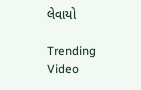લેવાયો

Trending Video